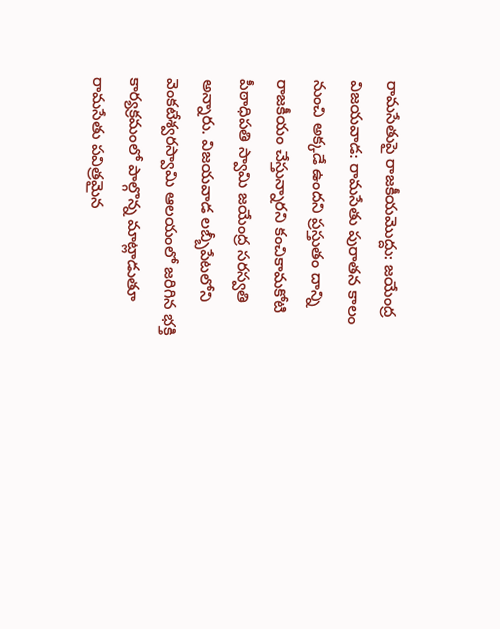రామసేతుపై రాజకీయమొద్దు: జయేంద్ర
విజయవాడ: రామసేతు పురాతన కాలం నుంచి అక్కడే ఉందని ప్రస్తుతం దాన్ని రాజకీయం చేస్తున్నారని కంచికామకోటి పీఠాధిపతి స్వామి జయేంద్ర సరస్వతి అన్నారు. విజయవాడ లబ్బీపేటలోని వెంకటేశ్వరస్వామి ఆలయంలో జరిగిన భక్తి కార్యక్రమంలో పాల్గొన్న మాట్లాడుతూ రామసేతు పవిత్రమైన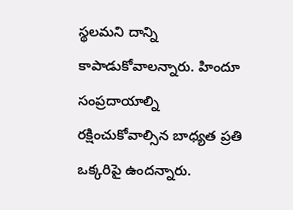స్థలమని దాన్ని కాపాడుకోవాలన్నారు. హిందూ సంప్రదాయాల్ని రక్షించుకోవాల్సిన బాధ్యత ప్రతి ఒక్కరిపై ఉందన్నారు.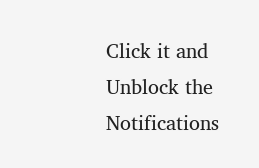Click it and Unblock the Notifications